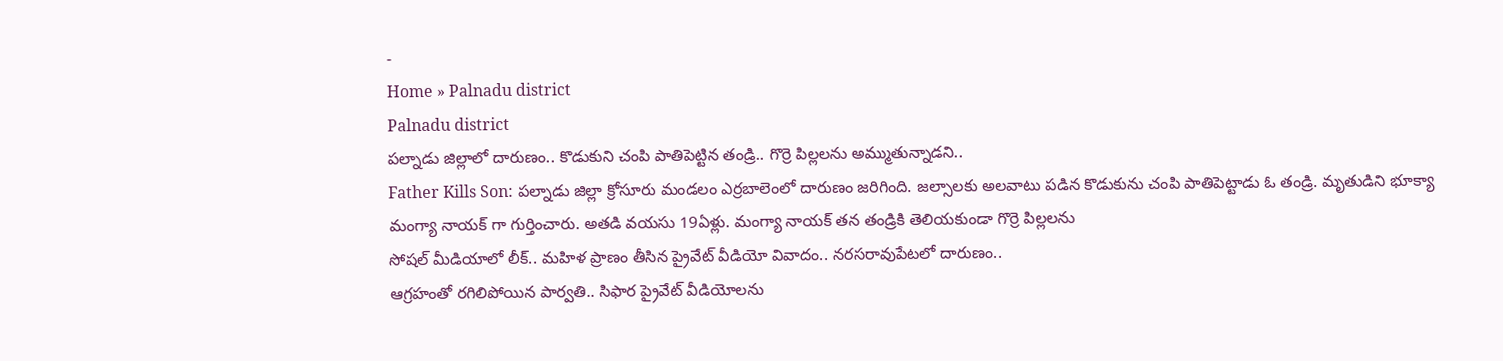-
Home » Palnadu district
Palnadu district
పల్నాడు జిల్లాలో దారుణం.. కొడుకుని చంపి పాతిపెట్టిన తండ్రి.. గొర్రె పిల్లలను అమ్ముతున్నాడని..
Father Kills Son: పల్నాడు జిల్లా క్రోసూరు మండలం ఎర్రబాలెంలో దారుణం జరిగింది. జల్సాలకు అలవాటు పడిన కొడుకును చంపి పాతిపెట్టాడు ఓ తండ్రి. మృతుడిని భూక్యా మంగ్యా నాయక్ గా గుర్తించారు. అతడి వయసు 19ఏళ్లు. మంగ్యా నాయక్ తన తండ్రికి తెలియకుండా గొర్రె పిల్లలను
సోషల్ మీడియాలో లీక్.. మహిళ ప్రాణం తీసిన ప్రైవేట్ వీడియో వివాదం.. నరసరావుపేటలో దారుణం..
ఆగ్రహంతో రగిలిపోయిన పార్వతి.. సిఫార ప్రైవేట్ వీడియోలను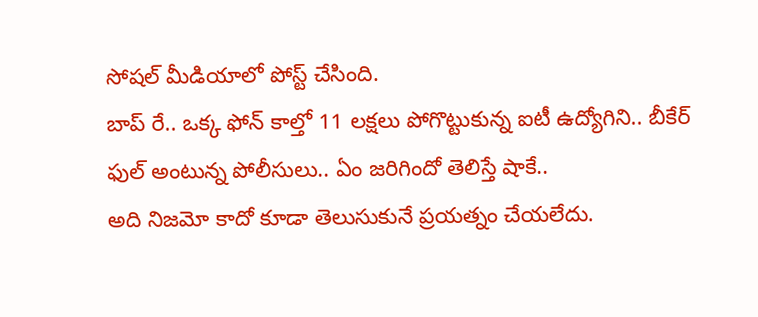సోషల్ మీడియాలో పోస్ట్ చేసింది.
బాప్ రే.. ఒక్క ఫోన్ కాల్తో 11 లక్షలు పోగొట్టుకున్న ఐటీ ఉద్యోగిని.. బీకేర్ ఫుల్ అంటున్న పోలీసులు.. ఏం జరిగిందో తెలిస్తే షాకే..
అది నిజమో కాదో కూడా తెలుసుకునే ప్రయత్నం చేయలేదు.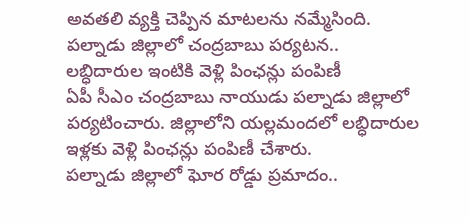అవతలి వ్యక్తి చెప్పిన మాటలను నమ్మేసింది.
పల్నాడు జిల్లాలో చంద్రబాబు పర్యటన.. లబ్ధిదారుల ఇంటికి వెళ్లి పింఛన్లు పంపిణీ
ఏపీ సీఎం చంద్రబాబు నాయుడు పల్నాడు జిల్లాలో పర్యటించారు. జిల్లాలోని యల్లమందలో లబ్ధిదారుల ఇళ్లకు వెళ్లి పింఛన్లు పంపిణీ చేశారు.
పల్నాడు జిల్లాలో ఘోర రోడ్డు ప్రమాదం..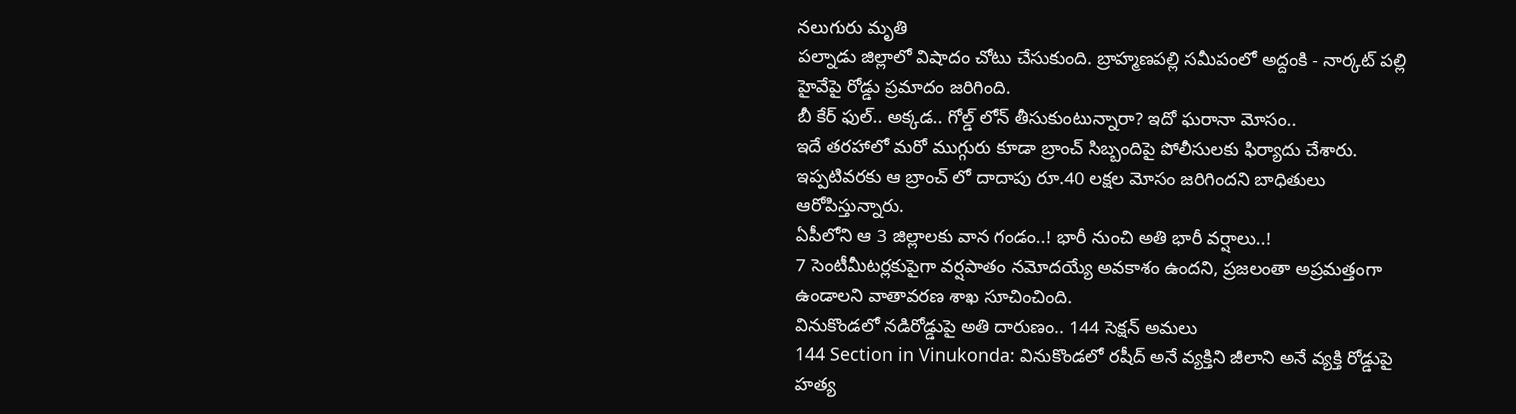నలుగురు మృతి
పల్నాడు జిల్లాలో విషాదం చోటు చేసుకుంది. బ్రాహ్మణపల్లి సమీపంలో అద్దంకి - నార్కట్ పల్లి హైవేపై రోడ్డు ప్రమాదం జరిగింది.
బీ కేర్ ఫుల్.. అక్కడ.. గోల్డ్ లోన్ తీసుకుంటున్నారా? ఇదో ఘరానా మోసం..
ఇదే తరహాలో మరో ముగ్గురు కూడా బ్రాంచ్ సిబ్బందిపై పోలీసులకు ఫిర్యాదు చేశారు. ఇప్పటివరకు ఆ బ్రాంచ్ లో దాదాపు రూ.40 లక్షల మోసం జరిగిందని బాధితులు ఆరోపిస్తున్నారు.
ఏపీలోని ఆ 3 జిల్లాలకు వాన గండం..! భారీ నుంచి అతి భారీ వర్షాలు..!
7 సెంటీమీటర్లకుపైగా వర్షపాతం నమోదయ్యే అవకాశం ఉందని, ప్రజలంతా అప్రమత్తంగా ఉండాలని వాతావరణ శాఖ సూచించింది.
వినుకొండలో నడిరోడ్డుపై అతి దారుణం.. 144 సెక్షన్ అమలు
144 Section in Vinukonda: వినుకొండలో రషీద్ అనే వ్యక్తిని జీలాని అనే వ్యక్తి రోడ్డుపై హత్య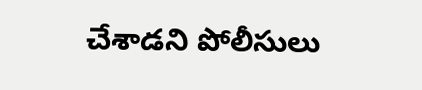చేశాడని పోలీసులు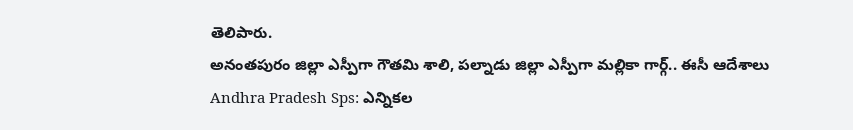తెలిపారు.
అనంతపురం జిల్లా ఎస్పీగా గౌతమి శాలి, పల్నాడు జిల్లా ఎస్పీగా మల్లికా గార్గ్.. ఈసీ ఆదేశాలు
Andhra Pradesh Sps: ఎన్నికల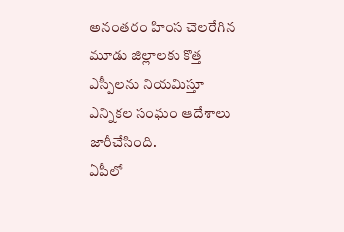అనంతరం హింస చెలరేగిన మూడు జిల్లాలకు కొత్త ఎస్పీలను నియమిస్తూ ఎన్నికల సంఘం ఆదేశాలు జారీచేసింది.
ఏపీలో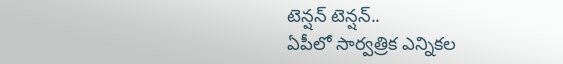టెన్షన్ టెన్షన్..
ఏపీలో సార్వత్రిక ఎన్నికల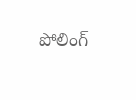పోలింగ్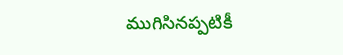ముగిసినప్పటికీ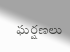ఘర్షణలు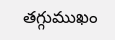తగ్గుముఖం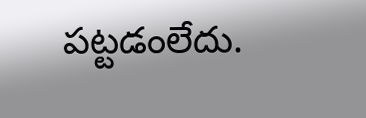పట్టడంలేదు.